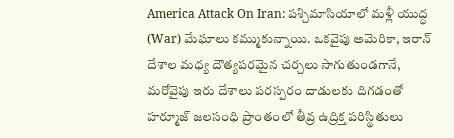America Attack On Iran: పశ్చిమాసియాలో మళ్లీ యుద్ధ (War) మేఘాలు కమ్ముకున్నాయి. ఒకవైపు అమెరికా, ఇరాన్ దేశాల మధ్య దౌత్యపరమైన చర్చలు సాగుతుండగానే, మరోవైపు ఇరు దేశాలు పరస్పరం దాడులకు దిగడంతో హర్మూజ్ జలసంధి ప్రాంతంలో తీవ్ర ఉద్రిక్త పరిస్థితులు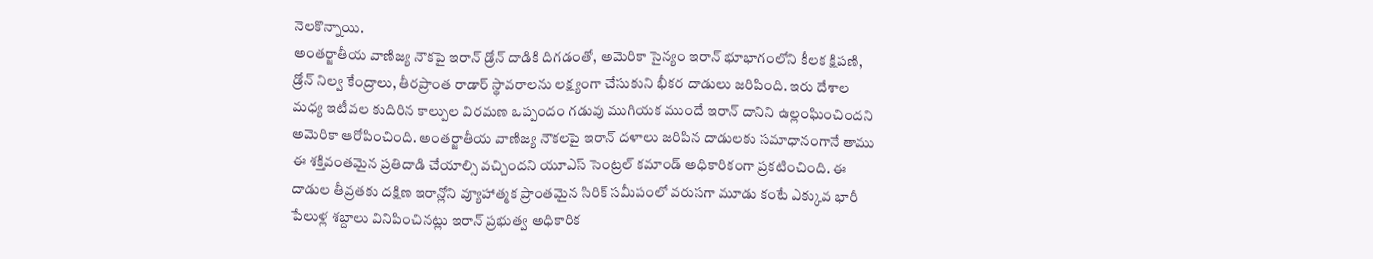నెలకొన్నాయి.
అంతర్జాతీయ వాణిజ్య నౌకపై ఇరాన్ డ్రోన్ దాడికి దిగడంతో, అమెరికా సైన్యం ఇరాన్ భూభాగంలోని కీలక క్షిపణి, డ్రోన్ నిల్వ కేంద్రాలు, తీరప్రాంత రాడార్ స్థావరాలను లక్ష్యంగా చేసుకుని భీకర దాడులు జరిపింది. ఇరు దేశాల మధ్య ఇటీవల కుదిరిన కాల్పుల విరమణ ఒప్పందం గడువు ముగియక ముందే ఇరాన్ దానిని ఉల్లంఘించిందని అమెరికా ఆరోపించింది. అంతర్జాతీయ వాణిజ్య నౌకలపై ఇరాన్ దళాలు జరిపిన దాడులకు సమాధానంగానే తాము ఈ శక్తివంతమైన ప్రతిదాడి చేయాల్సి వచ్చిందని యూఎస్ సెంట్రల్ కమాండ్ అధికారికంగా ప్రకటించింది. ఈ దాడుల తీవ్రతకు దక్షిణ ఇరాన్లోని వ్యూహాత్మక ప్రాంతమైన సిరిక్ సమీపంలో వరుసగా మూడు కంటే ఎక్కువ భారీ పేలుళ్ల శబ్దాలు వినిపించినట్లు ఇరాన్ ప్రభుత్వ అధికారిక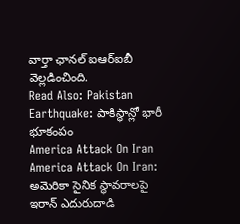వార్తా ఛానల్ ఐఆర్ఐబీ వెల్లడించింది.
Read Also: Pakistan Earthquake: పాకిస్థాన్లో భారీ భూకంపం
America Attack On Iran
America Attack On Iran: అమెరికా సైనిక స్థావరాలపై ఇరాన్ ఎదురుదాడి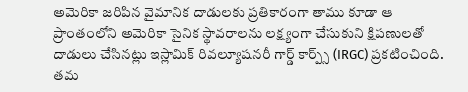అమెరికా జరిపిన వైమానిక దాడులకు ప్రతికారంగా తాము కూడా ఆ ప్రాంతంలోని అమెరికా సైనిక స్థావరాలను లక్ష్యంగా చేసుకుని క్షిపణులతో దాడులు చేసినట్లు ఇస్లామిక్ రివల్యూషనరీ గార్డ్ కార్ప్స్ (IRGC) ప్రకటించింది. తమ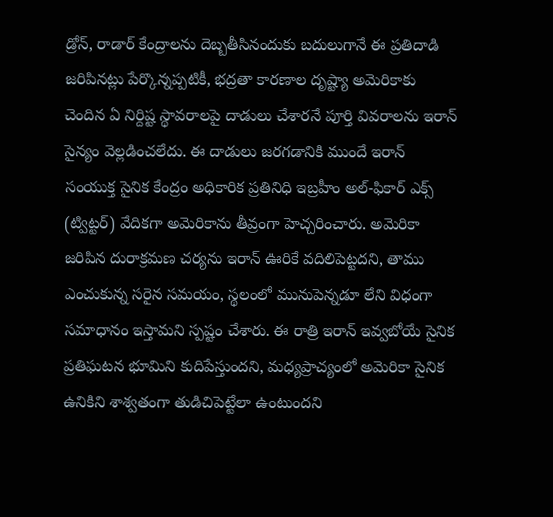డ్రోన్, రాడార్ కేంద్రాలను దెబ్బతీసినందుకు బదులుగానే ఈ ప్రతిదాడి జరిపినట్లు పేర్కొన్నప్పటికీ, భద్రతా కారణాల దృష్ట్యా అమెరికాకు చెందిన ఏ నిర్దిష్ట స్థావరాలపై దాడులు చేశారనే పూర్తి వివరాలను ఇరాన్ సైన్యం వెల్లడించలేదు. ఈ దాడులు జరగడానికి ముందే ఇరాన్ సంయుక్త సైనిక కేంద్రం అధికారిక ప్రతినిధి ఇబ్రహీం అల్-ఫికార్ ఎక్స్ (ట్విట్టర్) వేదికగా అమెరికాను తీవ్రంగా హెచ్చరించారు. అమెరికా జరిపిన దురాక్రమణ చర్యను ఇరాన్ ఊరికే వదిలిపెట్టదని, తాము ఎంచుకున్న సరైన సమయం, స్థలంలో మునుపెన్నడూ లేని విధంగా సమాధానం ఇస్తామని స్పష్టం చేశారు. ఈ రాత్రి ఇరాన్ ఇవ్వబోయే సైనిక ప్రతిఘటన భూమిని కుదిపేస్తుందని, మధ్యప్రాచ్యంలో అమెరికా సైనిక ఉనికిని శాశ్వతంగా తుడిచిపెట్టేలా ఉంటుందని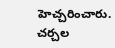హెచ్చరించారు. చర్చల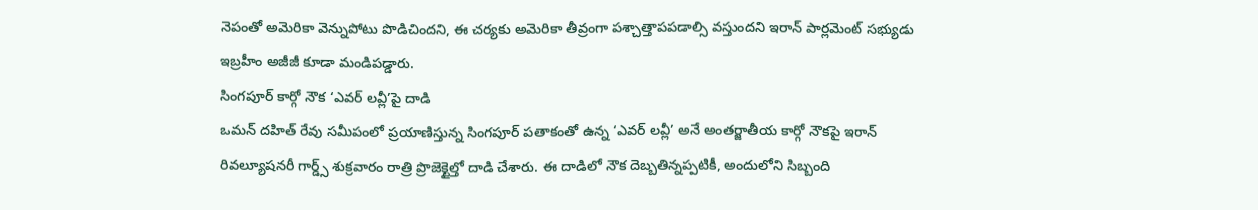నెపంతో అమెరికా వెన్నుపోటు పొడిచిందని, ఈ చర్యకు అమెరికా తీవ్రంగా పశ్చాత్తాపపడాల్సి వస్తుందని ఇరాన్ పార్లమెంట్ సభ్యుడు ఇబ్రహీం అజీజీ కూడా మండిపడ్డారు.
సింగపూర్ కార్గో నౌక ‘ఎవర్ లవ్లీ’పై దాడి
ఒమన్ దహిత్ రేవు సమీపంలో ప్రయాణిస్తున్న సింగపూర్ పతాకంతో ఉన్న ‘ఎవర్ లవ్లీ’ అనే అంతర్జాతీయ కార్గో నౌకపై ఇరాన్ రివల్యూషనరీ గార్డ్స్ శుక్రవారం రాత్రి ప్రొజెక్టైల్తో దాడి చేశారు. ఈ దాడిలో నౌక దెబ్బతిన్నప్పటికీ, అందులోని సిబ్బంది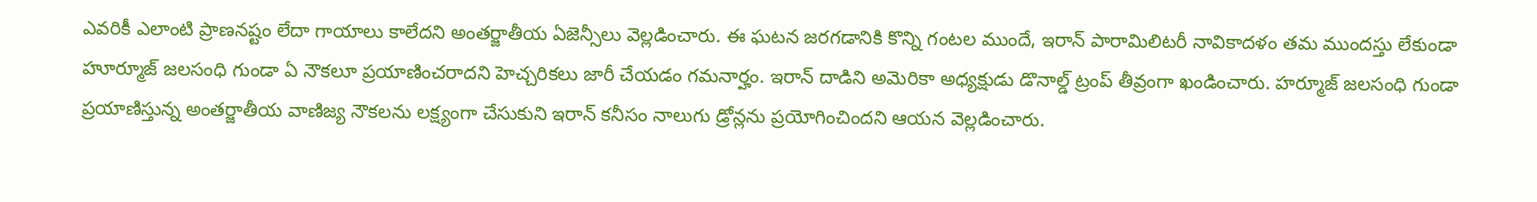ఎవరికీ ఎలాంటి ప్రాణనష్టం లేదా గాయాలు కాలేదని అంతర్జాతీయ ఏజెన్సీలు వెల్లడించారు. ఈ ఘటన జరగడానికి కొన్ని గంటల ముందే, ఇరాన్ పారామిలిటరీ నావికాదళం తమ ముందస్తు లేకుండా హూర్మూజ్ జలసంధి గుండా ఏ నౌకలూ ప్రయాణించరాదని హెచ్చరికలు జారీ చేయడం గమనార్హం. ఇరాన్ దాడిని అమెరికా అధ్యక్షుడు డొనాల్డ్ ట్రంప్ తీవ్రంగా ఖండించారు. హర్మూజ్ జలసంధి గుండా ప్రయాణిస్తున్న అంతర్జాతీయ వాణిజ్య నౌకలను లక్ష్యంగా చేసుకుని ఇరాన్ కనీసం నాలుగు డ్రోన్లను ప్రయోగించిందని ఆయన వెల్లడించారు.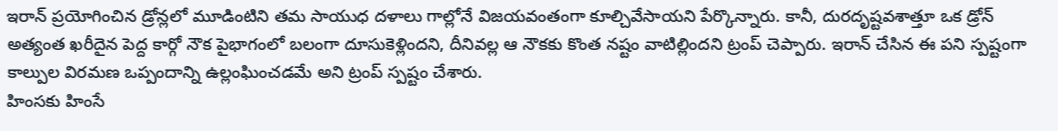ఇరాన్ ప్రయోగించిన డ్రోన్లలో మూడింటిని తమ సాయుధ దళాలు గాల్లోనే విజయవంతంగా కూల్చివేసాయని పేర్కొన్నారు. కానీ, దురదృష్టవశాత్తూ ఒక డ్రోన్ అత్యంత ఖరీదైన పెద్ద కార్గో నౌక పైభాగంలో బలంగా దూసుకెళ్లిందని, దీనివల్ల ఆ నౌకకు కొంత నష్టం వాటిల్లిందని ట్రంప్ చెప్పారు. ఇరాన్ చేసిన ఈ పని స్పష్టంగా కాల్పుల విరమణ ఒప్పందాన్ని ఉల్లంఘించడమే అని ట్రంప్ స్పష్టం చేశారు.
హింసకు హింసే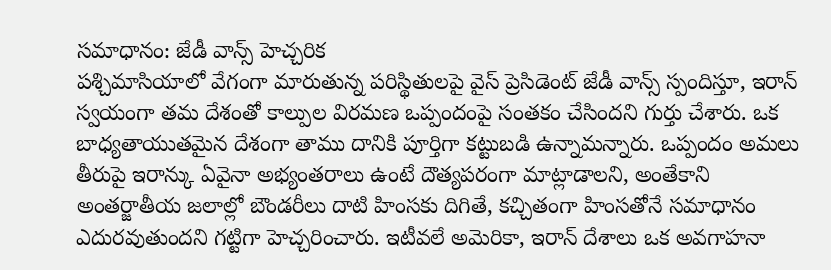సమాధానం: జేడీ వాన్స్ హెచ్చరిక
పశ్చిమాసియాలో వేగంగా మారుతున్న పరిస్థితులపై వైస్ ప్రెసిడెంట్ జేడీ వాన్స్ స్పందిస్తూ, ఇరాన్ స్వయంగా తమ దేశంతో కాల్పుల విరమణ ఒప్పందంపై సంతకం చేసిందని గుర్తు చేశారు. ఒక బాధ్యతాయుతమైన దేశంగా తాము దానికి పూర్తిగా కట్టుబడి ఉన్నామన్నారు. ఒప్పందం అమలు తీరుపై ఇరాన్కు ఏవైనా అభ్యంతరాలు ఉంటే దౌత్యపరంగా మాట్లాడాలని, అంతేకాని అంతర్జాతీయ జలాల్లో బౌండరీలు దాటి హింసకు దిగితే, కచ్చితంగా హింసతోనే సమాధానం ఎదురవుతుందని గట్టిగా హెచ్చరించారు. ఇటీవలే అమెరికా, ఇరాన్ దేశాలు ఒక అవగాహనా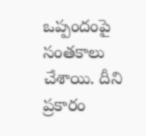ఒప్పందంపై సంతకాలు చేశాయి. దీని ప్రకారం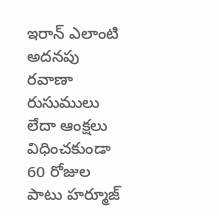ఇరాన్ ఎలాంటి అదనపు రవాణా రుసుములు లేదా ఆంక్షలు విధించకుండా 60 రోజుల పాటు హర్మూజ్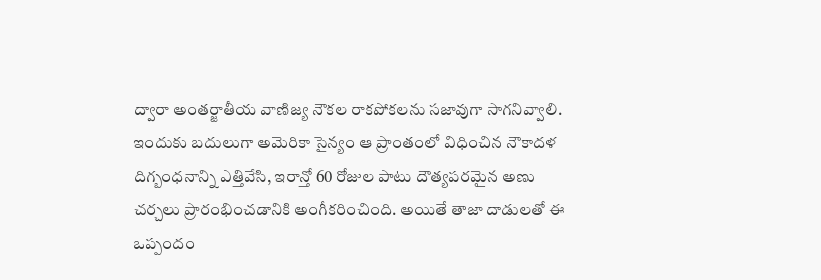ద్వారా అంతర్జాతీయ వాణిజ్య నౌకల రాకపోకలను సజావుగా సాగనివ్వాలి. ఇందుకు బదులుగా అమెరికా సైన్యం ఆ ప్రాంతంలో విధించిన నౌకాదళ దిగ్బంధనాన్ని ఎత్తివేసి, ఇరాన్తో 60 రోజుల పాటు దౌత్యపరమైన అణు చర్చలు ప్రారంభించడానికి అంగీకరించింది. అయితే తాజా దాడులతో ఈ ఒప్పందం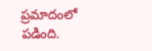ప్రమాదంలో పడింది.